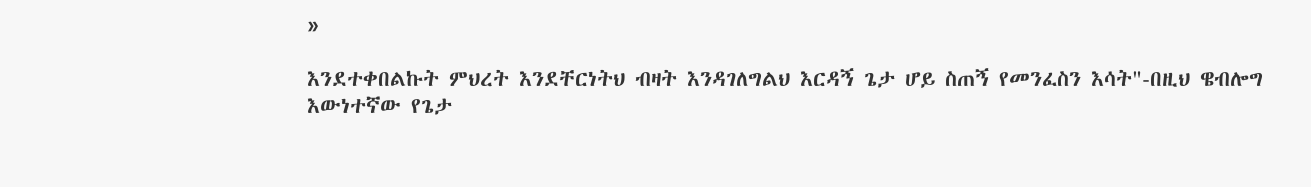»

እንደተቀበልኩት ምህረት እንደቸርነትህ ብዛት እንዳገለግልህ እርዳኝ ጌታ ሆይ ስጠኝ የመንፈስን እሳት"-በዚህ ዌብሎግ እውነተኛው የጌታ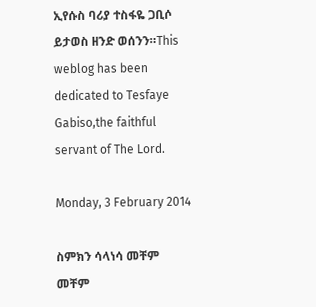ኢየሱስ ባሪያ ተስፋዬ ጋቢሶ ይታወስ ዘንድ ወሰንን።This weblog has been dedicated to Tesfaye Gabiso,the faithful servant of The Lord.

Monday, 3 February 2014

ስምክን ሳላነሳ መቸም መቸም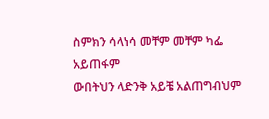ስምክን ሳላነሳ መቸም መቸም ካፌ አይጠፋም
ውበትህን ላድንቅ አይቼ አልጠግብህም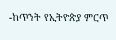-ከጥንት የኢትዮጵያ ምርጥ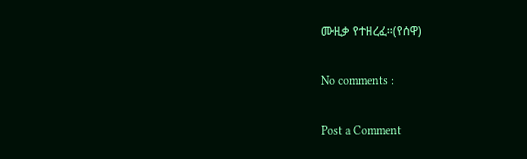ሙዚቃ የተዘረፈ።(የሰዋ)

No comments :

Post a Comment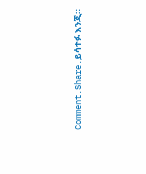Comment.Share.ይሳተፉ እንጂ።